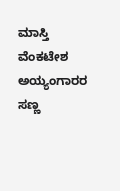ಮಾಸ್ತಿ ವೆಂಕಟೇಶ ಅಯ್ಯಂಗಾರರ ಸಣ್ಣ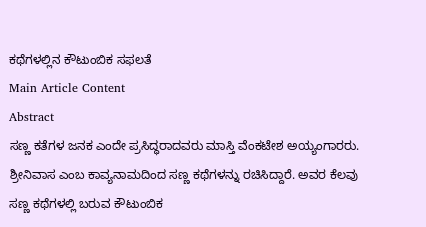ಕಥೆಗಳಲ್ಲಿನ ಕೌಟುಂಬಿಕ ಸಫಲತೆ
Main Article Content
Abstract
ಸಣ್ಣ ಕತೆಗಳ ಜನಕ ಎಂದೇ ಪ್ರಸಿದ್ಧರಾದವರು ಮಾಸ್ತಿ ವೆಂಕಟೇಶ ಅಯ್ಯಂಗಾರರು. ಶ್ರೀನಿವಾಸ ಎಂಬ ಕಾವ್ಯನಾಮದಿಂದ ಸಣ್ಣ ಕಥೆಗಳನ್ನು ರಚಿಸಿದ್ದಾರೆ. ಅವರ ಕೆಲವು ಸಣ್ಣ ಕಥೆಗಳಲ್ಲಿ ಬರುವ ಕೌಟುಂಬಿಕ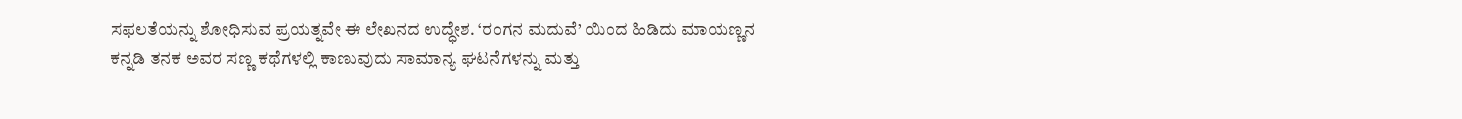ಸಫಲತೆಯನ್ನು ಶೋಧಿಸುವ ಪ್ರಯತ್ನವೇ ಈ ಲೇಖನದ ಉದ್ಧೇಶ. ‘ರಂಗನ ಮದುವೆ’ ಯಿಂದ ಹಿಡಿದು ಮಾಯಣ್ಣನ ಕನ್ನಡಿ ತನಕ ಅವರ ಸಣ್ಣ ಕಥೆಗಳಲ್ಲಿ ಕಾಣುವುದು ಸಾಮಾನ್ಯ ಘಟನೆಗಳನ್ನು ಮತ್ತು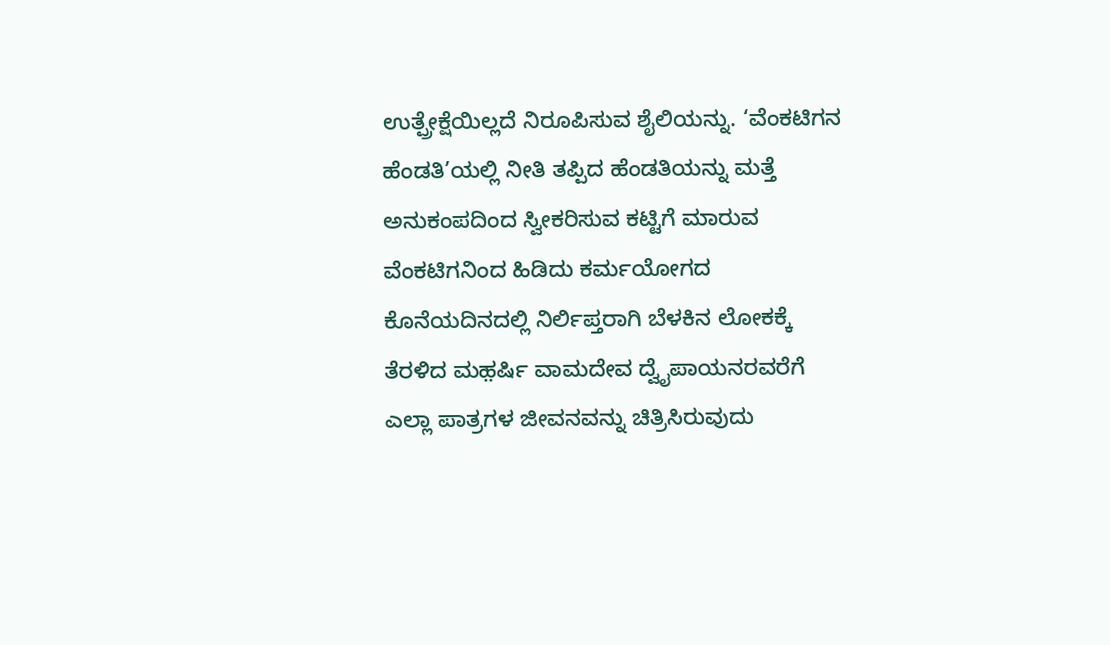ಉತ್ಪ್ರೇಕ್ಷೆಯಿಲ್ಲದೆ ನಿರೂಪಿಸುವ ಶೈಲಿಯನ್ನು. ‘ವೆಂಕಟಿಗನ ಹೆಂಡತಿ’ಯಲ್ಲಿ ನೀತಿ ತಪ್ಪಿದ ಹೆಂಡತಿಯನ್ನು ಮತ್ತೆ ಅನುಕಂಪದಿಂದ ಸ್ವೀಕರಿಸುವ ಕಟ್ಟಿಗೆ ಮಾರುವ ವೆಂಕಟಿಗನಿಂದ ಹಿಡಿದು ಕರ್ಮಯೋಗದ ಕೊನೆಯದಿನದಲ್ಲಿ ನಿರ್ಲಿಪ್ತರಾಗಿ ಬೆಳಕಿನ ಲೋಕಕ್ಕೆ ತೆರಳಿದ ಮಹ಼ರ್ಷಿ ವಾಮದೇವ ದ್ವೈಪಾಯನರವರೆಗೆ ಎಲ್ಲಾ ಪಾತ್ರಗಳ ಜೀವನವನ್ನು ಚಿತ್ರಿಸಿರುವುದು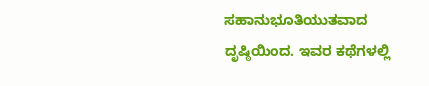ಸಹಾನುಭೂತಿಯುತವಾದ ದೃಷ್ಠಿಯಿಂದ. ಇವರ ಕಥೆಗಳಲ್ಲಿ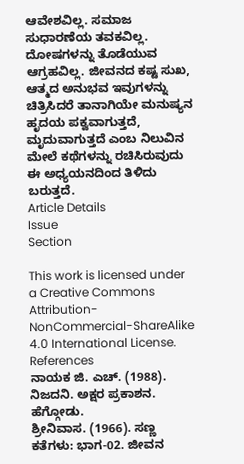ಆವೇಶವಿಲ್ಲ. ಸಮಾಜ ಸುಧಾರಣೆಯ ತವಕವಿಲ್ಲ. ದೋಷಗಳನ್ನು ತೊಡೆಯುವ ಆಗ್ರಹವಿಲ್ಲ. ಜೀವನದ ಕಷ್ಟ ಸುಖ, ಆತ್ಮದ ಅನುಭವ ಇವುಗಳನ್ನು ಚಿತ್ರಿಸಿದರೆ ತಾನಾಗಿಯೇ ಮನುಷ್ಯನ ಹೃದಯ ಪಕ್ವವಾಗುತ್ತದೆ, ಮೃದುವಾಗುತ್ತದೆ ಎಂಬ ನಿಲುವಿನ ಮೇಲೆ ಕಥೆಗಳನ್ನು ರಚಿಸಿರುವುದು ಈ ಅಧ್ಯಯನದಿಂದ ತಿಳಿದು ಬರುತ್ತದೆ.
Article Details
Issue
Section

This work is licensed under a Creative Commons Attribution-NonCommercial-ShareAlike 4.0 International License.
References
ನಾಯಕ ಜಿ. ಎಚ್. (1988). ನಿಜದನಿ. ಅಕ್ಷರ ಪ್ರಕಾಶನ. ಹೆಗ್ಗೋಡು.
ಶ್ರೀನಿವಾಸ. (1966). ಸಣ್ಣ ಕತೆಗಳು: ಭಾಗ-02. ಜೀವನ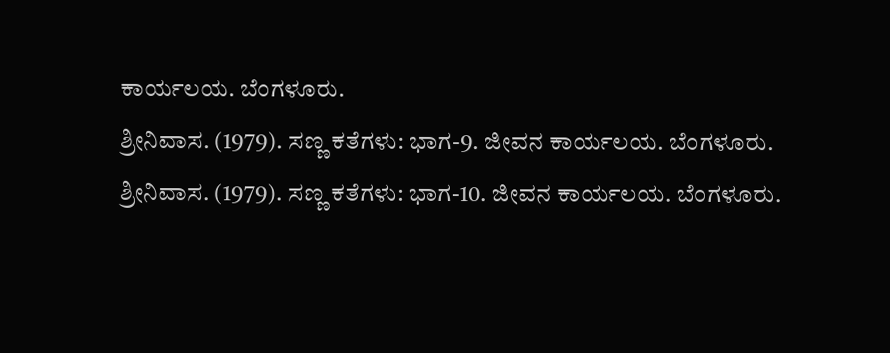ಕಾರ್ಯಲಯ. ಬೆಂಗಳೂರು.
ಶ್ರೀನಿವಾಸ. (1979). ಸಣ್ಣ ಕತೆಗಳು: ಭಾಗ-9. ಜೀವನ ಕಾರ್ಯಲಯ. ಬೆಂಗಳೂರು.
ಶ್ರೀನಿವಾಸ. (1979). ಸಣ್ಣ ಕತೆಗಳು: ಭಾಗ-10. ಜೀವನ ಕಾರ್ಯಲಯ. ಬೆಂಗಳೂರು.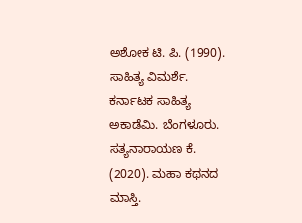ಅಶೋಕ ಟಿ. ಪಿ. (1990). ಸಾಹಿತ್ಯ ವಿಮರ್ಶೆ. ಕರ್ನಾಟಕ ಸಾಹಿತ್ಯ ಅಕಾಡೆಮಿ. ಬೆಂಗಳೂರು.
ಸತ್ಯನಾರಾಯಣ ಕೆ. (2020). ಮಹಾ ಕಥನದ ಮಾಸ್ತಿ.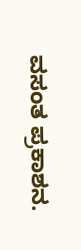ವಸಂತ ಪ್ರಕಾಶನ.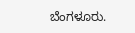ಬೆಂಗಳೂರು.